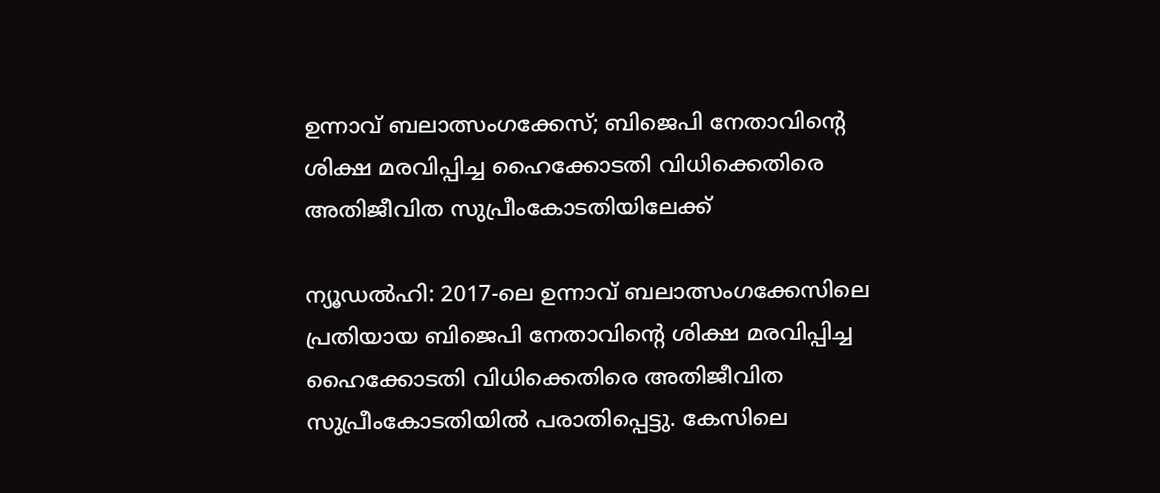ഉന്നാവ് ബലാത്സംഗക്കേസ്; ബിജെപി നേതാവിന്റെ ശിക്ഷ മരവിപ്പിച്ച ഹൈക്കോടതി വിധിക്കെതിരെ അതിജീവിത സുപ്രീംകോടതിയിലേക്ക്

ന്യൂഡല്‍ഹി: 2017-ലെ ഉന്നാവ് ബലാത്സംഗക്കേസിലെ പ്രതിയായ ബിജെപി നേതാവിന്റെ ശിക്ഷ മരവിപ്പിച്ച ഹൈക്കോടതി വിധിക്കെതിരെ അതിജീവിത സുപ്രീംകോടതിയില്‍ പരാതിപ്പെട്ടു. കേസിലെ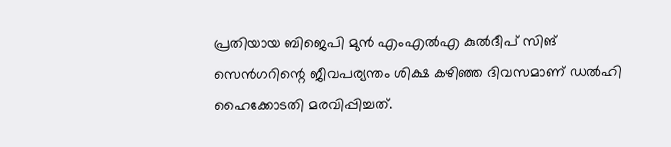പ്രതിയായ ബിജെപി മുന്‍ എംഎല്‍എ കുല്‍ദീപ് സിങ് സെന്‍ഗറിന്റെ ജീവപര്യന്തം ശിക്ഷ കഴിഞ്ഞ ദിവസമാണ് ഡല്‍ഹി ഹൈക്കോടതി മരവിപ്പിച്ചത്.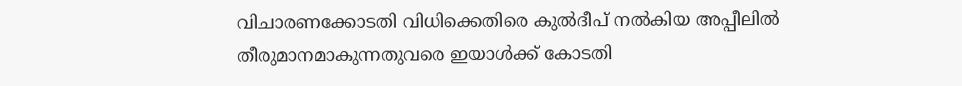വിചാരണക്കോടതി വിധിക്കെതിരെ കുല്‍ദീപ് നല്‍കിയ അപ്പീലില്‍ തീരുമാനമാകുന്നതുവരെ ഇയാള്‍ക്ക് കോടതി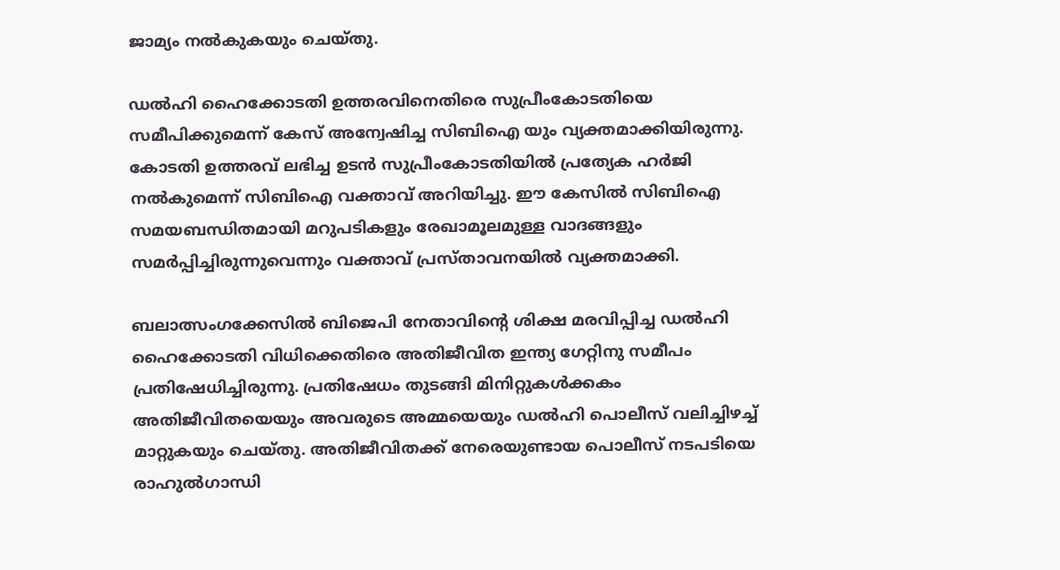ജാമ്യം നല്‍കുകയും ചെയ്തു.

ഡല്‍ഹി ഹൈക്കോടതി ഉത്തരവിനെതിരെ സുപ്രീംകോടതിയെ സമീപിക്കുമെന്ന് കേസ് അന്വേഷിച്ച സിബിഐ യും വ്യക്തമാക്കിയിരുന്നു. കോടതി ഉത്തരവ് ലഭിച്ച ഉടന്‍ സുപ്രീംകോടതിയില്‍ പ്രത്യേക ഹര്‍ജി നല്‍കുമെന്ന് സിബിഐ വക്താവ് അറിയിച്ചു. ഈ കേസില്‍ സിബിഐ സമയബന്ധിതമായി മറുപടികളും രേഖാമൂലമുള്ള വാദങ്ങളും സമര്‍പ്പിച്ചിരുന്നുവെന്നും വക്താവ് പ്രസ്താവനയില്‍ വ്യക്തമാക്കി.

ബലാത്സംഗക്കേസില്‍ ബിജെപി നേതാവിന്റെ ശിക്ഷ മരവിപ്പിച്ച ഡല്‍ഹി ഹൈക്കോടതി വിധിക്കെതിരെ അതിജീവിത ഇന്ത്യ ഗേറ്റിനു സമീപം പ്രതിഷേധിച്ചിരുന്നു. പ്രതിഷേധം തുടങ്ങി മിനിറ്റുകള്‍ക്കകം അതിജീവിതയെയും അവരുടെ അമ്മയെയും ഡല്‍ഹി പൊലീസ് വലിച്ചിഴച്ച് മാറ്റുകയും ചെയ്തു. അതിജീവിതക്ക് നേരെയുണ്ടായ പൊലീസ് നടപടിയെ രാഹുല്‍ഗാന്ധി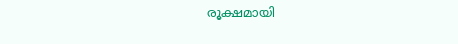രൂക്ഷമായി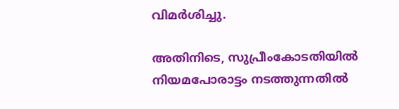വിമര്‍ശിച്ചു.

അതിനിടെ, സുപ്രീംകോടതിയില്‍ നിയമപോരാട്ടം നടത്തുന്നതില്‍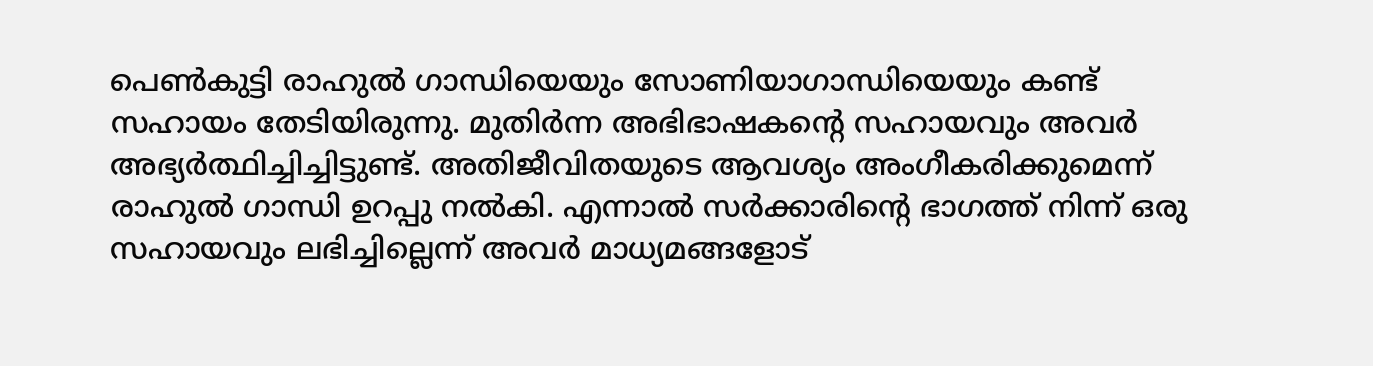പെണ്‍കുട്ടി രാഹുല്‍ ഗാന്ധിയെയും സോണിയാഗാന്ധിയെയും കണ്ട് സഹായം തേടിയിരുന്നു. മുതിര്‍ന്ന അഭിഭാഷകന്റെ സഹായവും അവര്‍ അഭ്യര്‍ത്ഥിച്ചിച്ചിട്ടുണ്ട്. അതിജീവിതയുടെ ആവശ്യം അംഗീകരിക്കുമെന്ന് രാഹുല്‍ ഗാന്ധി ഉറപ്പു നല്‍കി. എന്നാല്‍ സര്‍ക്കാരിന്റെ ഭാഗത്ത് നിന്ന് ഒരു സഹായവും ലഭിച്ചില്ലെന്ന് അവര്‍ മാധ്യമങ്ങളോട്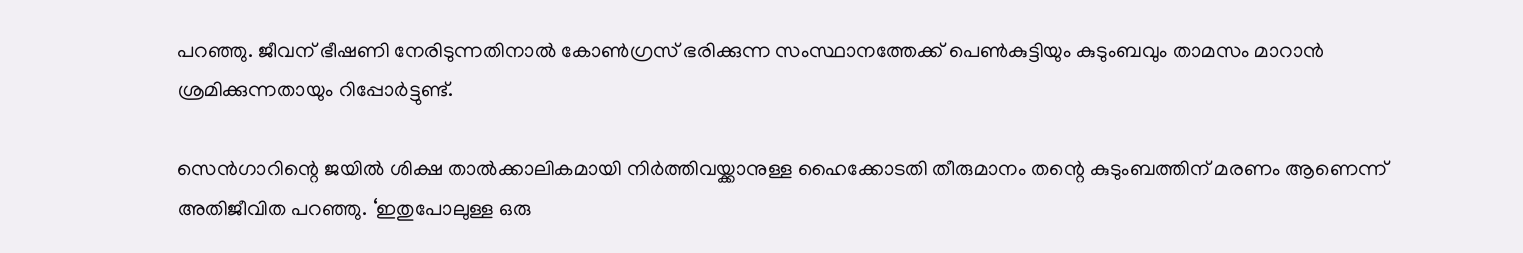പറഞ്ഞു. ജീവന് ഭീഷണി നേരിടുന്നതിനാല്‍ കോണ്‍ഗ്രസ് ഭരിക്കുന്ന സംസ്ഥാനത്തേക്ക് പെണ്‍കുട്ടിയും കുടുംബവും താമസം മാറാന്‍ ശ്രമിക്കുന്നതായും റിപ്പോര്‍ട്ടുണ്ട്.

സെന്‍ഗാറിന്റെ ജയില്‍ ശിക്ഷ താല്‍ക്കാലികമായി നിര്‍ത്തിവയ്ക്കാനുള്ള ഹൈക്കോടതി തീരുമാനം തന്റെ കുടുംബത്തിന് മരണം ആണെന്ന് അതിജീവിത പറഞ്ഞു. ‘ഇതുപോലുള്ള ഒരു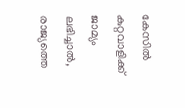കേസില്‍ കുറ്റവാളിക്ക് ജാമ്യം ലഭിച്ചാല്‍, രാജ്യത്തെ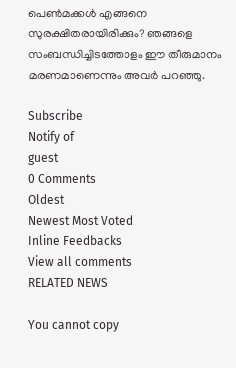പെണ്‍മക്കള്‍ എങ്ങനെ സുരക്ഷിതരായിരിക്കും? ഞങ്ങളെ സംബന്ധിച്ചിടത്തോളം ഈ തീരുമാനം മരണമാണെന്നും അവര്‍ പറഞ്ഞു.

Subscribe
Notify of
guest
0 Comments
Oldest
Newest Most Voted
Inline Feedbacks
View all comments
RELATED NEWS

You cannot copy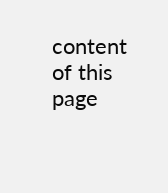content of this page